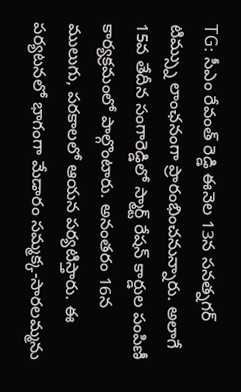TG: సీఎం రేవంత్ రెడ్డి ఈనెల 13న సనత్నగర్ టిమ్స్ను లాంఛనంగా ప్రారంభించనున్నారు. అలాగే 15వ తేదీన సంగారెడ్డిలో స్మార్ట్ రేషన్ కార్డుల పంపిణీ కార్యక్రమంలో పాల్గొంటారు. అనంతరం 16న ములుగు, పరకాలలో ఆయన పర్యటిస్తారు. ఈ పర్యటనలో భాగంగా మేడారం సమ్మక్క-సారలమ్మను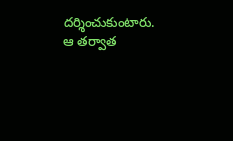దర్శించుకుంటారు. ఆ తర్వాత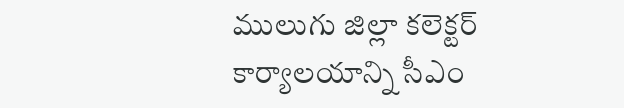ములుగు జిల్లా కలెక్టర్ కార్యాలయాన్ని సీఎం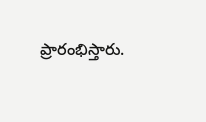ప్రారంభిస్తారు.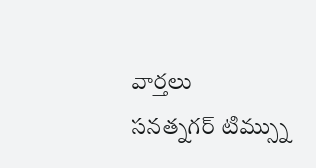వార్తలు
సనత్నగర్ టిమ్స్ను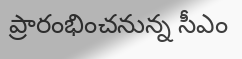ప్రారంభించనున్న సీఎం